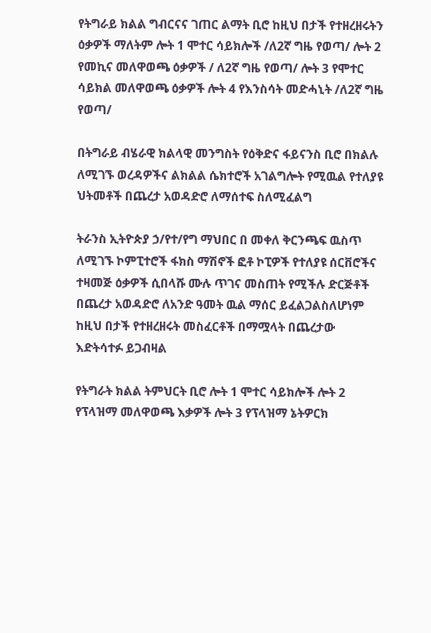የትግራይ ክልል ግብርናና ገጠር ልማት ቢሮ ከዚህ በታች የተዘረዘሩትን ዕቃዎች ማለትም ሎት 1 ሞተር ሳይክሎች /ለ2ኛ ግዜ የወጣ/ ሎት 2 የመኪና መለዋወጫ ዕቃዎች / ለ2ኛ ግዜ የወጣ/ ሎት 3 የሞተር ሳይክል መለዋወጫ ዕቃዎች ሎት 4 የእንስሳት መድሓኒት /ለ2ኛ ግዜ የወጣ/

በትግራይ ብሄራዊ ክልላዊ መንግስት የዕቅድና ፋይናንስ ቢሮ በክልሉ ለሚገኙ ወረዳዎችና ልክልል ሴክተሮች አገልግሎት የሚዉል የተለያዩ ህትመቶች በጨረታ አወዳድሮ ለማሰተፍ ስለሚፈልግ

ትራንስ ኢትዮጵያ ኃ/የተ/የግ ማህበር በ መቀለ ቅርንጫፍ ዉስጥ ለሚገኙ ኮምፒተሮች ፋክስ ማሽኖች ፎቶ ኮፒዎች የተለያዩ ሰርቨሮችና ተዛመጅ ዕቃዎች ሲበላሹ ሙሉ ጥገና መስጠት የሚችሉ ድርጅቶች በጨረታ አወዳድሮ ለአንድ ዓመት ዉል ማሰር ይፈልጋልስለሆነም ከዚህ በታች የተዘረዘሩት መስፈርቶች በማሟላት በጨረታው እድትሳተፉ ይጋብዛል

የትግራት ክልል ትምህርት ቢሮ ሎት 1 ሞተር ሳይክሎች ሎት 2 የፕላዝማ መለዋወጫ እቃዎች ሎት 3 የፕላዝማ ኔትዎርክ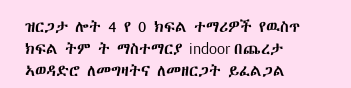ዝርጋታ ሎት 4 የ 0 ክፍል ተማሪዎች የዉስጥ ክፍል ትም ት ማስተማርያ indoor በጨረታ ኣወዳድሮ ለመግዛትና ለመዘርጋት ይፈልጋል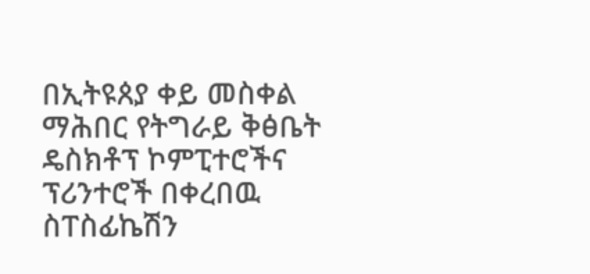በኢትዩጰያ ቀይ መስቀል ማሕበር የትግራይ ቅፅቤት ዴስክቶፕ ኮምፒተሮችና ፕሪንተሮች በቀረበዉ ስፐስፊኬሽን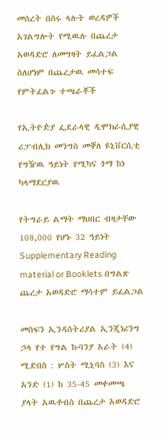መሰረት በስሩ ላሉት ወረዳዎች አገልግሎት የሚዉሉ በጨረታ አወዳድሮ ለመግዛት ይፈልጋል ስለሆነም በጨረታዉ መሳተፍ የምትፈልጉ ተጫራቾች

የኢትዮዽያ ፌደራላዊ ዲሞክራሲያዊ ሪፓብሊክ መንግስ መቐለ ዩኒቨርሲቲ የግዥዉ ዓይነት የሚካና ጎማ ከነ ካላማደርያዉ

የትግራይ ልማት ማህበር ብዛታቸው 108,000 የሆኑ 32 ዓይነት Supplementary Reading material or Booklets በግልጽ ጨረታ አወዳድሮ ማሳተም ይፈልጋል

መስፍን ኢንዳስትሪያል ኢንጂነሪንግ ኃላ የተ የግል ኩባንያ አራት (4) ሚድበስ : ሦስት ሚኒባስ (3) እና አንድ (1) ከ 35-45 መቀመጫ ያላት አዉቶብስ በጨረታ አወዳድሮ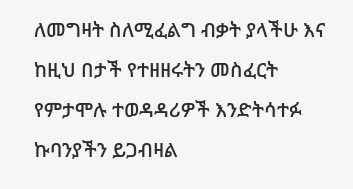ለመግዛት ስለሚፈልግ ብቃት ያላችሁ እና ከዚህ በታች የተዘዘሩትን መስፈርት የምታሞሉ ተወዳዳሪዎች እንድትሳተፉ ኩባንያችን ይጋብዛል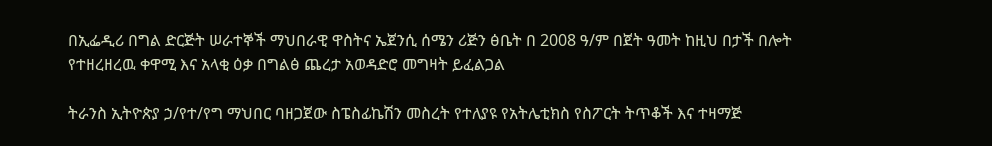በኢፌዲሪ በግል ድርጅት ሠራተኞች ማህበራዊ ዋስትና ኤጀንሲ ሰሜን ሪጅን ፅቤት በ 2008 ዓ/ም በጀት ዓመት ከዚህ በታች በሎት የተዘረዘረዉ ቀዋሚ እና አላቂ ዕቃ በግልፅ ጨረታ አወዳድሮ መግዛት ይፈልጋል

ትራንስ ኢትዮጵያ ኃ/የተ/የግ ማህበር ባዘጋጀው ስፔስፊኬሽን መስረት የተለያዩ የአትሌቲክስ የስፖርት ትጥቆች እና ተዛማጅ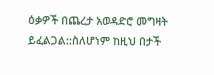ዕቃዎች በጨረታ አወዳድሮ መግዛት ይፈልጋል::ስለሆነም ከዚህ በታች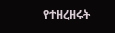የተዘረዘሩት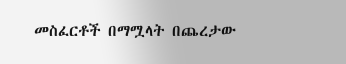መስፈርቶች በማሟላት በጨረታው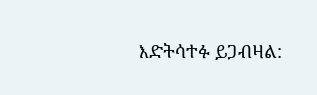እድትሳተፉ ይጋብዛል: